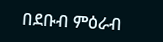በደቡብ ምዕራብ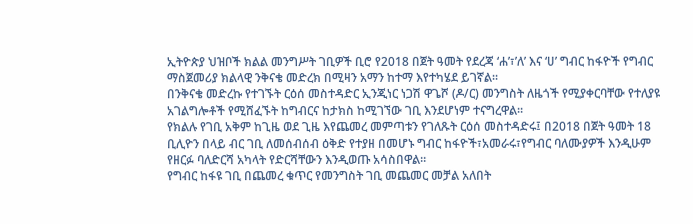ኢትዮጵያ ህዝቦች ክልል መንግሥት ገቢዎች ቢሮ የ2018 በጀት ዓመት የደረጃ ‘ሐ’፣’ለ’ እና ‘ሀ’ ግብር ከፋዮች የግብር ማስጀመሪያ ክልላዊ ንቅናቄ መድረክ በሚዛን አማን ከተማ እየተካሄደ ይገኛል።
በንቅናቄ መድረኩ የተገኙት ርዕሰ መስተዳድር ኢንጂነር ነጋሽ ዋጌሾ (ዶ/ር) መንግስት ለዜጎች የሚያቀርባቸው የተለያዩ አገልግሎቶች የሚሸፈኙት ከግብርና ከታክስ ከሚገኘው ገቢ እንደሆነም ተናግረዋል።
የክልሉ የገቢ አቅም ከጊዜ ወደ ጊዜ እየጨመረ መምጣቱን የገለጹት ርዕሰ መስተዳድሩ፤ በ2018 በጀት ዓመት 18 ቢሊዮን በላይ ብር ገቢ ለመሰብሰብ ዕቅድ የተያዘ በመሆኑ ግብር ከፋዮች፣አመራሩ፣የግብር ባለሙያዎች እንዲሁም የዘርፉ ባለድርሻ አካላት የድርሻቸውን እንዲወጡ አሳስበዋል።
የግብር ከፋዩ ገቢ በጨመረ ቁጥር የመንግስት ገቢ መጨመር መቻል አለበት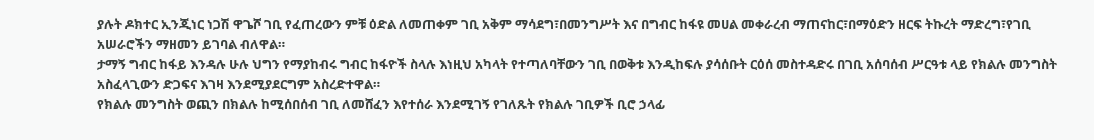ያሉት ዶክተር ኢንጂነር ነጋሽ ዋጌሾ ገቢ የፈጠረውን ምቹ ዕድል ለመጠቀም ገቢ አቅም ማሳደግ፣በመንግሥት እና በግብር ከፋዩ መሀል መቀራረብ ማጠናከር፣በማዕድን ዘርፍ ትኩረት ማድረግ፣የገቢ አሠራሮችን ማዘመን ይገባል ብለዋል።
ታማኝ ግብር ከፋይ እንዳሉ ሁሉ ህግን የማያከብሩ ግብር ከፋዮች ስላሉ እነዚህ አካላት የተጣለባቸውን ገቢ በወቅቱ እንዲከፍሉ ያሳሰቡት ርዕሰ መስተዳድሩ በገቢ አሰባሰብ ሥርዓቱ ላይ የክልሉ መንግስት አስፈላጊውን ድጋፍና እገዛ እንደሚያደርግም አስረድተዋል።
የክልሉ መንግስት ወጪን በክልሉ ከሚሰበሰብ ገቢ ለመሸፈን እየተሰራ እንደሚገኝ የገለጹት የክልሉ ገቢዎች ቢሮ ኃላፊ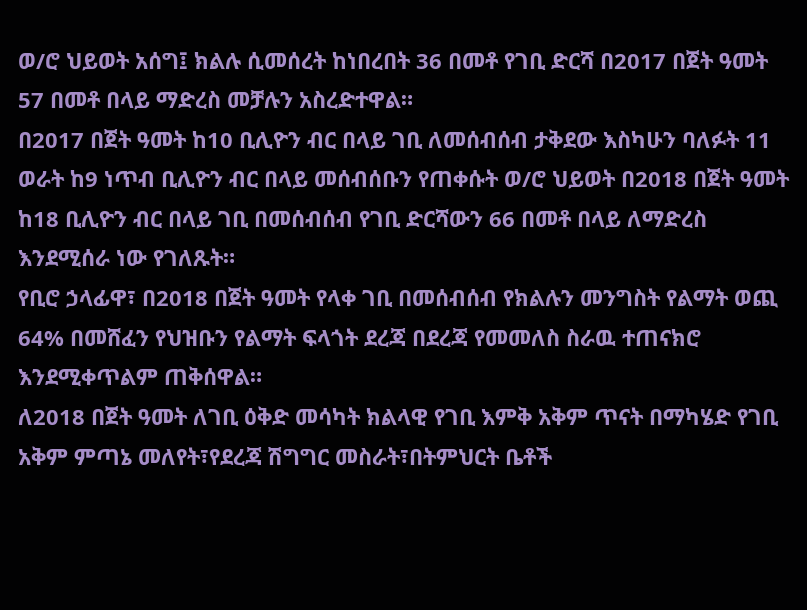ወ/ሮ ህይወት አሰግ፤ ክልሉ ሲመሰረት ከነበረበት 36 በመቶ የገቢ ድርሻ በ2017 በጀት ዓመት 57 በመቶ በላይ ማድረስ መቻሉን አስረድተዋል።
በ2017 በጀት ዓመት ከ10 ቢሊዮን ብር በላይ ገቢ ለመሰብሰብ ታቅደው እስካሁን ባለፉት 11 ወራት ከ9 ነጥብ ቢሊዮን ብር በላይ መሰብሰቡን የጠቀሱት ወ/ሮ ህይወት በ2018 በጀት ዓመት ከ18 ቢሊዮን ብር በላይ ገቢ በመሰብሰብ የገቢ ድርሻውን 66 በመቶ በላይ ለማድረስ እንደሚሰራ ነው የገለጹት።
የቢሮ ኃላፊዋ፣ በ2018 በጀት ዓመት የላቀ ገቢ በመሰብሰብ የክልሉን መንግስት የልማት ወጪ 64% በመሸፈን የህዝቡን የልማት ፍላጎት ደረጃ በደረጃ የመመለስ ስራዉ ተጠናክሮ እንደሚቀጥልም ጠቅሰዋል።
ለ2018 በጀት ዓመት ለገቢ ዕቅድ መሳካት ክልላዊ የገቢ እምቅ አቅም ጥናት በማካሄድ የገቢ አቅም ምጣኔ መለየት፣የደረጃ ሽግግር መስራት፣በትምህርት ቤቶች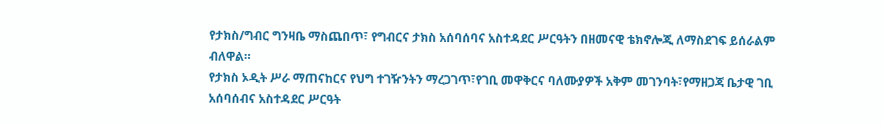የታክስ/ግብር ግንዛቤ ማስጨበጥ፣ የግብርና ታክስ አሰባሰባና አስተዳደር ሥርዓትን በዘመናዊ ቴክኖሎጂ ለማስደገፍ ይሰራልም ብለዋል።
የታክስ ኦዲት ሥራ ማጠናከርና የህግ ተገዥንትን ማረጋገጥ፣የገቢ መዋቅርና ባለሙያዎች አቅም መገንባት፣የማዘጋጃ ቤታዊ ገቢ አሰባሰብና አስተዳደር ሥርዓት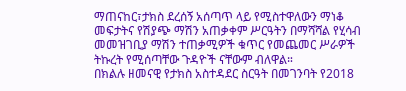ማጠናከር፣ታክስ ደረሰኝ አሰጣጥ ላይ የሚስተዋለውን ማነቆ መፍታትና የሽያጭ ማሽን አጠቃቀም ሥርዓትን በማሻሻል የሂሳብ መመዝገቢያ ማሽን ተጠቃሚዎች ቁጥር የመጨመር ሥራዎች ትኩረት የሚሰጣቸው ጉዳዮች ናቸውም ብለዋል።
በክልሉ ዘመናዊ የታክስ አስተዳደር ስርዓት በመገንባት የ2018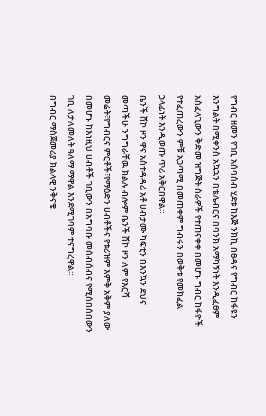የግብር ዘመን የገቢ አሰባሰብ ሂደቱ ከእጅ ንክኪ በፀዳና የግብር ከፋዩን እንግልት በሚቀንስ አኳኋን በቴሌብርና በባንክ አማካኝነት እንዲፈፀም አስፈላጊውን ቅድመ ዝግጅት ስራዎች የተጠናቀቀ በመሆኑ ግብር ከፋዮች የተፈጠረውን ምቹ አጋጣሚ በመጠቀም ግብሩን በወቅቱ የመክፈል ኃላፊነት እንዲወጡ ጥሪ አቅርበዋል።
ቤንች ሸኮ ዞን ዋና አስተዳዳሪ አቶ ሀብታሙ ካፍቲን በእንኳን ደህና መጣችሁ ንግግራቸዉ ክልሉ ብሎም ቤንች ሸኮ ዞን ለም የእርሻ መሬት፣የግብርና ምርቶች፣የማዕድን ሀብቶችና የቱሪዝም እምቅ አቅም ያለው በመሆኑ ከእነዚህ ሀብቶች ገቢውን በአግባቡ መሰብሰብና የሚሰበሰበውን ገቢ ለታለመለት ዓለማ ማዋል እንደሚገባም ተናግረዋል።
በግብር ማስጀመሪያ ክልላዊ ንቅናቄ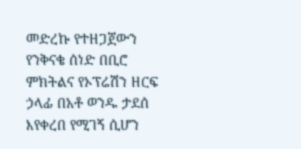መድረኩ የተዘጋጀውን የንቅናቄ ሰነድ በቢሮ ምክትልና የኦፕሬሽን ዘርፍ ኃላፊ በአቶ ወንዱ ታደሰ እየቀረበ የሚገኝ ሲሆን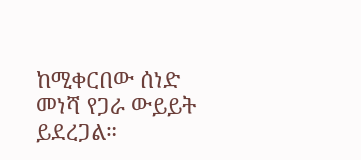ከሚቀርበው ሰነድ መነሻ የጋራ ውይይት ይደረጋል።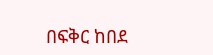በፍቅር ከበደ